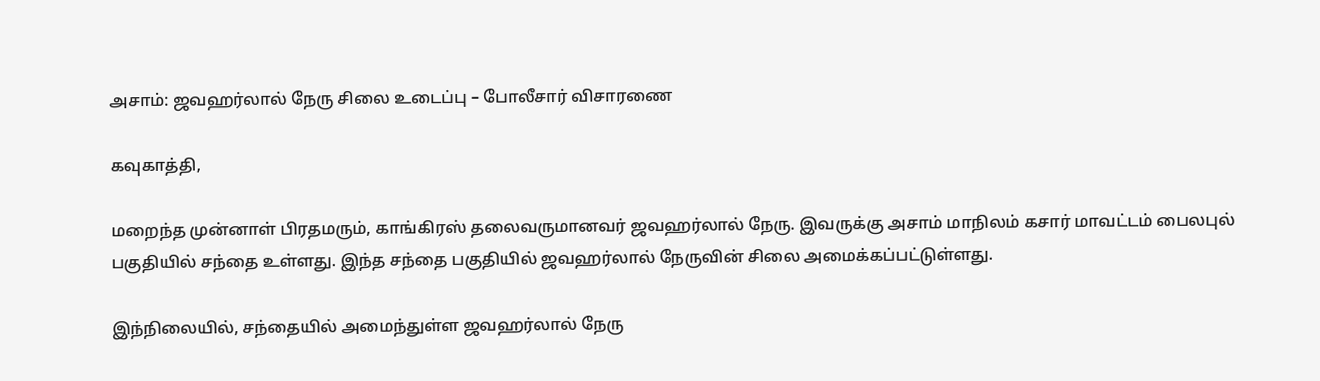அசாம்: ஜவஹர்லால் நேரு சிலை உடைப்பு – போலீசார் விசாரணை

கவுகாத்தி,

மறைந்த முன்னாள் பிரதமரும், காங்கிரஸ் தலைவருமானவர் ஜவஹர்லால் நேரு. இவருக்கு அசாம் மாநிலம் கசார் மாவட்டம் பைலபுல் பகுதியில் சந்தை உள்ளது. இந்த சந்தை பகுதியில் ஜவஹர்லால் நேருவின் சிலை அமைக்கப்பட்டுள்ளது.

இந்நிலையில், சந்தையில் அமைந்துள்ள ஜவஹர்லால் நேரு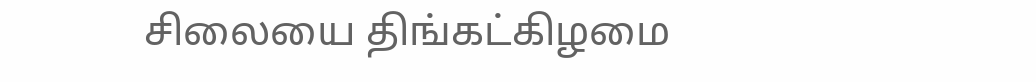சிலையை திங்கட்கிழமை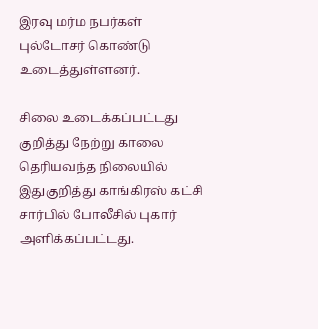இரவு மர்ம நபர்கள் புல்டோசர் கொண்டு உடைத்துள்ளனர்.

சிலை உடைக்கப்பட்டது குறித்து நேற்று காலை தெரியவந்த நிலையில் இதுகுறித்து காங்கிரஸ் கட்சி சார்பில் போலீசில் புகார் அளிக்கப்பட்டது.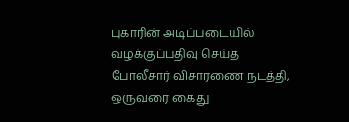புகாரின் அடிப்படையில் வழக்குப்பதிவு செய்த போலீசார் விசாரணை நடத்தி, ஒருவரை கைது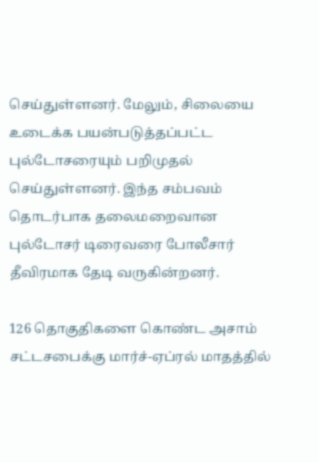செய்துள்ளனர். மேலும், சிலையை உடைக்க பயன்படுத்தப்பட்ட புல்டோசரையும் பறிமுதல் செய்துள்ளனர். இந்த சம்பவம் தொடர்பாக தலைமறைவான புல்டோசர் டிரைவரை போலீசார் தீவிரமாக தேடி வருகின்றனர்.

126 தொகுதிகளை கொண்ட அசாம் சட்டசபைக்கு மார்ச்-ஏப்ரல் மாதத்தில்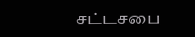சட்டசபை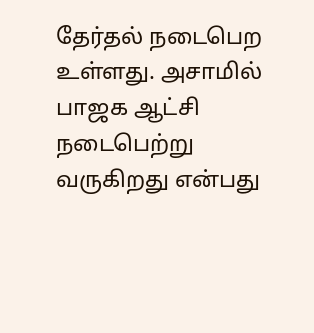தேர்தல் நடைபெற உள்ளது. அசாமில் பாஜக ஆட்சி நடைபெற்று வருகிறது என்பது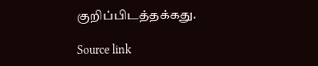குறிப்பிடத்தக்கது.

Source link